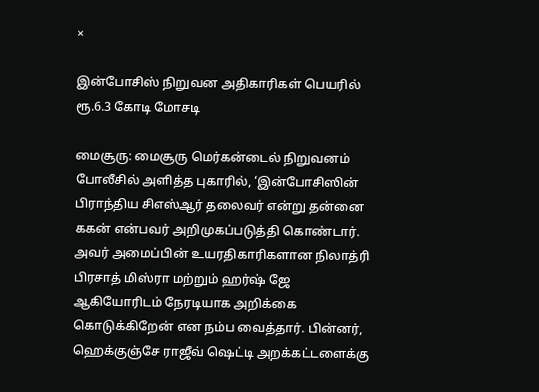×

இன்போசிஸ் நிறுவன அதிகாரிகள் பெயரில் ரூ.6.3 கோடி மோசடி

மைசூரு: மைசூரு மெர்கன்டைல் நிறுவனம் போலீசில் அளித்த புகாரில், ‘இன்போசிஸின் பிராந்திய சிஎஸ்ஆர் தலைவர் என்று தன்னை ககன் என்பவர் அறிமுகப்படுத்தி கொண்டார். அவர் அமைப்பின் உயரதிகாரிகளான நிலாத்ரி பிரசாத் மிஸ்ரா மற்றும் ஹர்ஷ் ஜே ஆகியோரிடம் நேரடியாக அறிக்கை கொடுக்கிறேன் என நம்ப வைத்தார். பின்னர், ஹெக்குஞ்சே ராஜீவ் ஷெட்டி அறக்கட்டளைக்கு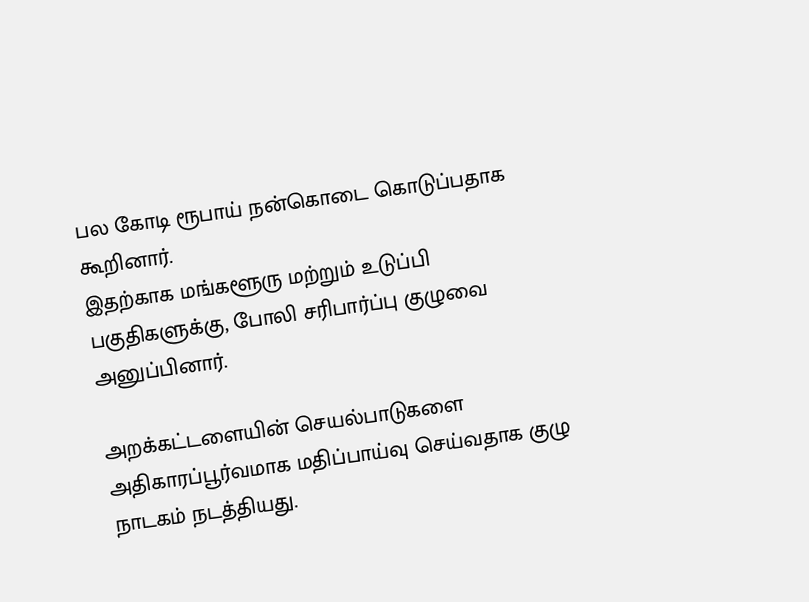பல கோடி ரூபாய் நன்கொடை கொடுப்பதாக கூறினார்.
இதற்காக மங்களூரு மற்றும் உடுப்பி பகுதிகளுக்கு, போலி சரிபார்ப்பு குழுவை அனுப்பினார்.

அறக்கட்டளையின் செயல்பாடுகளை அதிகாரப்பூர்வமாக மதிப்பாய்வு செய்வதாக குழு நாடகம் நடத்தியது.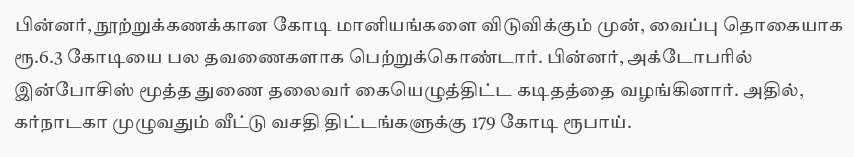பின்னர், நூற்றுக்கணக்கான கோடி மானியங்களை விடுவிக்கும் முன், வைப்பு தொகையாக ரூ.6.3 கோடியை பல தவணைகளாக பெற்றுக்கொண்டார். பின்னர், அக்டோபரில் இன்போசிஸ் மூத்த துணை தலைவர் கையெழுத்திட்ட கடிதத்தை வழங்கினார். அதில், கர்நாடகா முழுவதும் வீட்டு வசதி திட்டங்களுக்கு 179 கோடி ரூபாய்.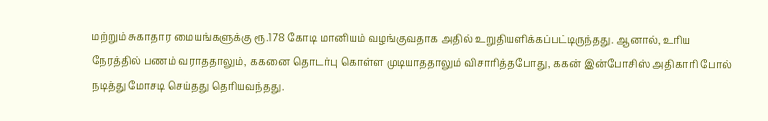மற்றும் சுகாதார மையங்களுக்கு ரூ.178 கோடி மானியம் வழங்குவதாக அதில் உறுதியளிக்கப்பட்டிருந்தது. ஆனால், உரிய நேரத்தில் பணம் வராததாலும், ககனை தொடர்பு கொள்ள முடியாததாலும் விசாரித்தபோது, ககன் இன்போசிஸ் அதிகாரி போல் நடித்து மோசடி செய்தது தெரியவந்தது.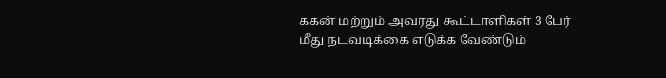ககன் மற்றும் அவரது கூட்டாளிகள் 3 பேர் மீது நடவடிக்கை எடுக்க வேண்டும்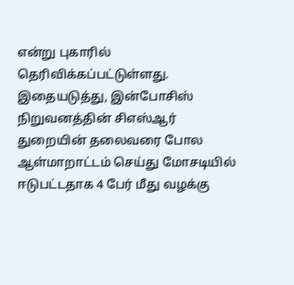என்று புகாரில் தெரிவிக்கப்பட்டுள்ளது.  இதையடுத்து, இன்போசிஸ் நிறுவனத்தின் சிஎஸ்ஆர் துறையின் தலைவரை போல ஆள்மாறாட்டம் செய்து மோசடியில் ஈடுபட்டதாக 4 பேர் மீது வழக்கு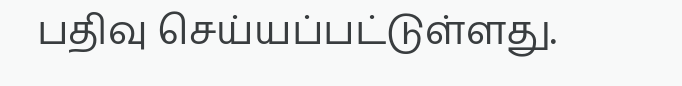பதிவு செய்யப்பட்டுள்ளது.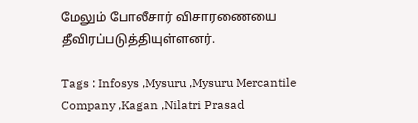மேலும் போலீசார் விசாரணையை தீவிரப்படுத்தியுள்ளனர்.

Tags : Infosys ,Mysuru ,Mysuru Mercantile Company ,Kagan ,Nilatri Prasad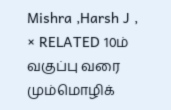Mishra ,Harsh J ,
× RELATED 10ம் வகுப்பு வரை மும்மொழிக்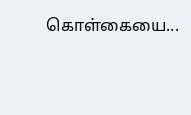கொள்கையை...